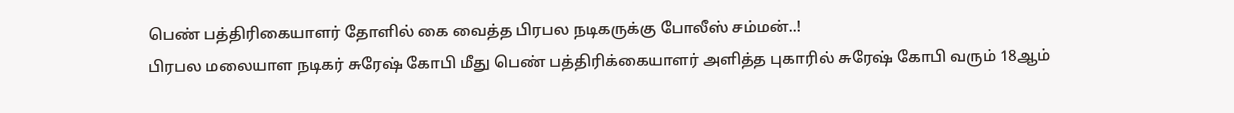பெண் பத்திரிகையாளர் தோளில் கை வைத்த பிரபல நடிகருக்கு போலீஸ் சம்மன்..!
பிரபல மலையாள நடிகர் சுரேஷ் கோபி மீது பெண் பத்திரிக்கையாளர் அளித்த புகாரில் சுரேஷ் கோபி வரும் 18ஆம்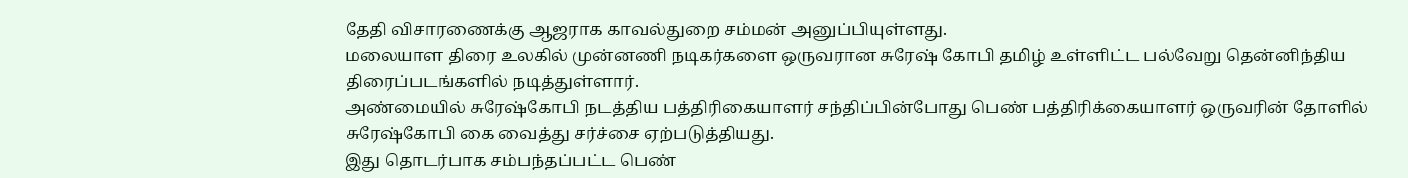தேதி விசாரணைக்கு ஆஜராக காவல்துறை சம்மன் அனுப்பியுள்ளது.
மலையாள திரை உலகில் முன்னணி நடிகர்களை ஒருவரான சுரேஷ் கோபி தமிழ் உள்ளிட்ட பல்வேறு தென்னிந்திய திரைப்படங்களில் நடித்துள்ளார்.
அண்மையில் சுரேஷ்கோபி நடத்திய பத்திரிகையாளர் சந்திப்பின்போது பெண் பத்திரிக்கையாளர் ஒருவரின் தோளில் சுரேஷ்கோபி கை வைத்து சர்ச்சை ஏற்படுத்தியது.
இது தொடர்பாக சம்பந்தப்பட்ட பெண்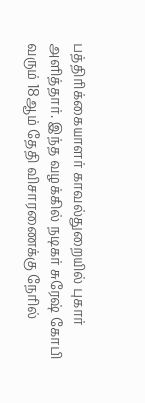பத்திரிக்கையாளர் காவல்துறையில் புகார் அளித்தார். இந்த வழக்கில் நடிகர் சுரேஷ் கோபி வரும் 18ஆம் தேதி விசாரணைக்கு நேரில்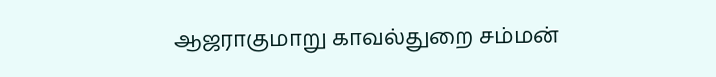ஆஜராகுமாறு காவல்துறை சம்மன்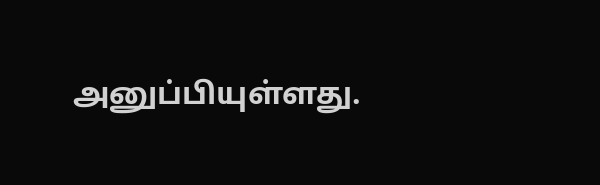அனுப்பியுள்ளது.